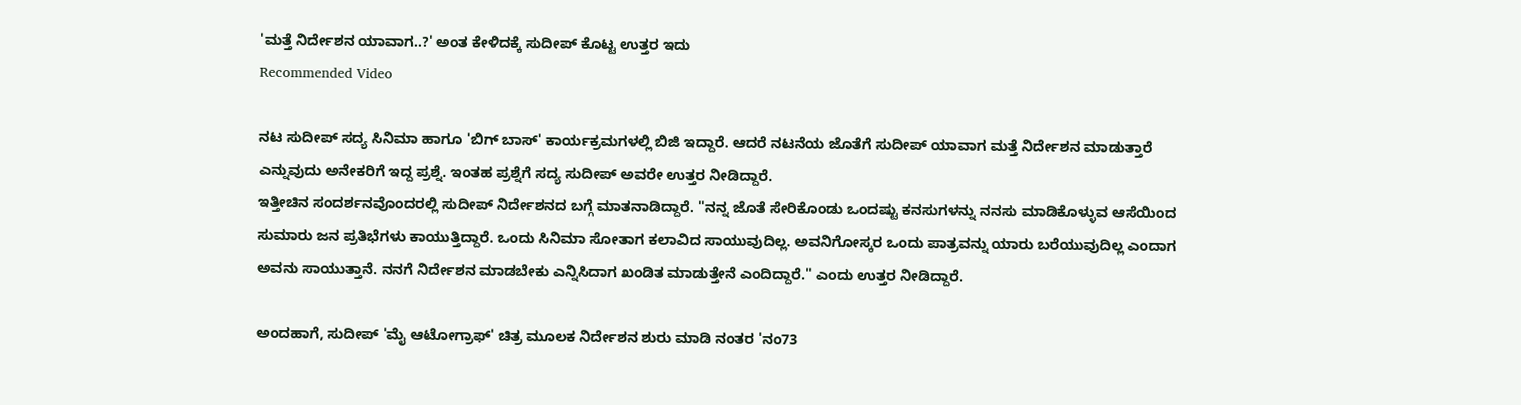'ಮತ್ತೆ ನಿರ್ದೇಶನ ಯಾವಾಗ..?' ಅಂತ ಕೇಳಿದಕ್ಕೆ ಸುದೀಪ್ ಕೊಟ್ಟ ಉತ್ತರ ಇದು
Recommended Video

ನಟ ಸುದೀಪ್ ಸದ್ಯ ಸಿನಿಮಾ ಹಾಗೂ 'ಬಿಗ್ ಬಾಸ್' ಕಾರ್ಯಕ್ರಮಗಳಲ್ಲಿ ಬಿಜಿ ಇದ್ದಾರೆ. ಆದರೆ ನಟನೆಯ ಜೊತೆಗೆ ಸುದೀಪ್ ಯಾವಾಗ ಮತ್ತೆ ನಿರ್ದೇಶನ ಮಾಡುತ್ತಾರೆ ಎನ್ನುವುದು ಅನೇಕರಿಗೆ ಇದ್ದ ಪ್ರಶ್ನೆ. ಇಂತಹ ಪ್ರಶ್ನೆಗೆ ಸದ್ಯ ಸುದೀಪ್ ಅವರೇ ಉತ್ತರ ನೀಡಿದ್ದಾರೆ.
ಇತ್ತೀಚಿನ ಸಂದರ್ಶನವೊಂದರಲ್ಲಿ ಸುದೀಪ್ ನಿರ್ದೇಶನದ ಬಗ್ಗೆ ಮಾತನಾಡಿದ್ದಾರೆ. ''ನನ್ನ ಜೊತೆ ಸೇರಿಕೊಂಡು ಒಂದಷ್ಟು ಕನಸುಗಳನ್ನು ನನಸು ಮಾಡಿಕೊಳ್ಳುವ ಆಸೆಯಿಂದ ಸುಮಾರು ಜನ ಪ್ರತಿಭೆಗಳು ಕಾಯುತ್ತಿದ್ದಾರೆ. ಒಂದು ಸಿನಿಮಾ ಸೋತಾಗ ಕಲಾವಿದ ಸಾಯುವುದಿಲ್ಲ. ಅವನಿಗೋಸ್ಕರ ಒಂದು ಪಾತ್ರವನ್ನು ಯಾರು ಬರೆಯುವುದಿಲ್ಲ ಎಂದಾಗ ಅವನು ಸಾಯುತ್ತಾನೆ. ನನಗೆ ನಿರ್ದೇಶನ ಮಾಡಬೇಕು ಎನ್ನಿಸಿದಾಗ ಖಂಡಿತ ಮಾಡುತ್ತೇನೆ ಎಂದಿದ್ದಾರೆ.'' ಎಂದು ಉತ್ತರ ನೀಡಿದ್ದಾರೆ.

ಅಂದಹಾಗೆ, ಸುದೀಪ್ 'ಮೈ ಆಟೋಗ್ರಾಫ್' ಚಿತ್ರ ಮೂಲಕ ನಿರ್ದೇಶನ ಶುರು ಮಾಡಿ ನಂತರ 'ನಂ73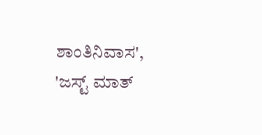ಶಾಂತಿನಿವಾಸ', 'ಜಸ್ಟ್ ಮಾತ್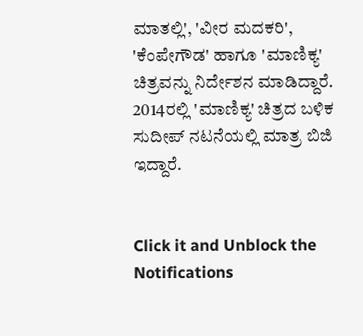ಮಾತಲ್ಲಿ', 'ವೀರ ಮದಕರಿ', 'ಕೆಂಪೇಗೌಡ' ಹಾಗೂ 'ಮಾಣಿಕ್ಯ' ಚಿತ್ರವನ್ನು ನಿರ್ದೇಶನ ಮಾಡಿದ್ದಾರೆ. 2014ರಲ್ಲಿ 'ಮಾಣಿಕ್ಯ' ಚಿತ್ರದ ಬಳಿಕ ಸುದೀಪ್ ನಟನೆಯಲ್ಲಿ ಮಾತ್ರ ಬಿಜಿ ಇದ್ದಾರೆ.


Click it and Unblock the Notifications